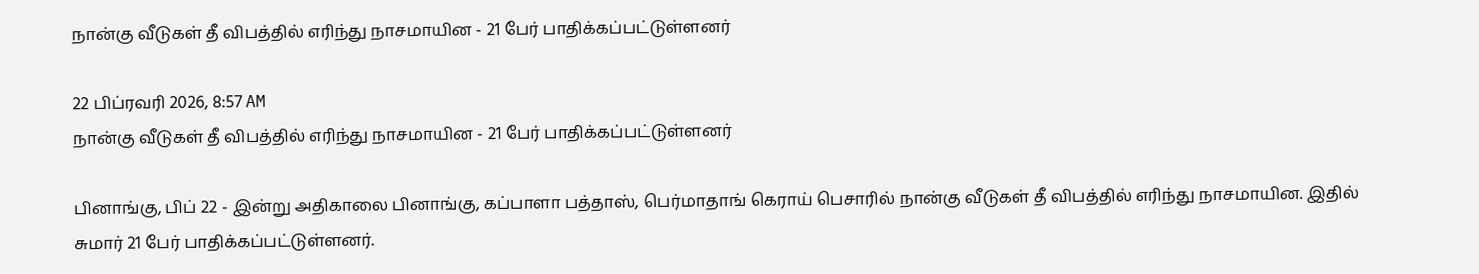நான்கு வீடுகள் தீ விபத்தில் எரிந்து நாசமாயின - 21 பேர் பாதிக்கப்பட்டுள்ளனர்

22 பிப்ரவரி 2026, 8:57 AM
நான்கு வீடுகள் தீ விபத்தில் எரிந்து நாசமாயின - 21 பேர் பாதிக்கப்பட்டுள்ளனர்

பினாங்கு, பிப் 22 - இன்று அதிகாலை பினாங்கு, கப்பாளா பத்தாஸ், பெர்மாதாங் கெராய் பெசாரில் நான்கு வீடுகள் தீ விபத்தில் எரிந்து நாசமாயின. இதில் சுமார் 21 பேர் பாதிக்கப்பட்டுள்ளனர்.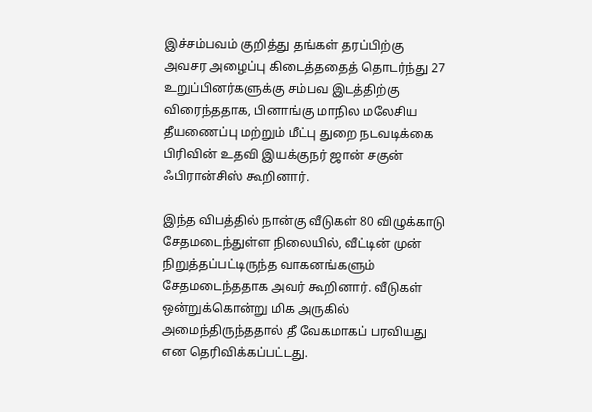இச்சம்பவம் குறித்து தங்கள் தரப்பிற்கு அவசர அழைப்பு கிடைத்ததைத் தொடர்ந்து 27 உறுப்பினர்களுக்கு சம்பவ இடத்திற்கு விரைந்ததாக, பினாங்கு மாநில மலேசிய தீயணைப்பு மற்றும் மீட்பு துறை நடவடிக்கை பிரிவின் உதவி இயக்குநர் ஜான் சகுன் ஃபிரான்சிஸ் கூறினார்.

இந்த விபத்தில் நான்கு வீடுகள் 80 விழுக்காடு சேதமடைந்துள்ள நிலையில், வீட்டின் முன் நிறுத்தப்பட்டிருந்த வாகனங்களும் சேதமடைந்ததாக அவர் கூறினார். வீடுகள் ஒன்றுக்கொன்று மிக அருகில் அமைந்திருந்ததால் தீ வேகமாகப் பரவியது என தெரிவிக்கப்பட்டது.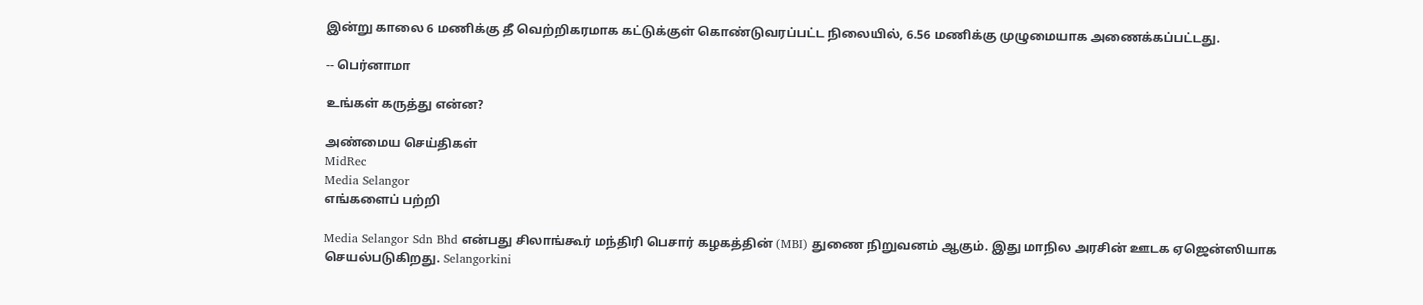இன்று காலை 6 மணிக்கு தீ வெற்றிகரமாக கட்டுக்குள் கொண்டுவரப்பட்ட நிலையில், 6.56 மணிக்கு முழுமையாக அணைக்கப்பட்டது.

-- பெர்னாமா

உங்கள் கருத்து என்ன?

அண்மைய செய்திகள்
MidRec
Media Selangor
எங்களைப் பற்றி

Media Selangor Sdn Bhd என்பது சிலாங்கூர் மந்திரி பெசார் கழகத்தின் (MBI) துணை நிறுவனம் ஆகும். இது மாநில அரசின் ஊடக ஏஜென்ஸியாக செயல்படுகிறது. Selangorkini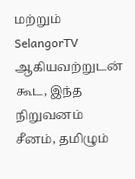மற்றும் SelangorTV ஆகியவற்றுடன் கூட, இந்த நிறுவனம் சீனம், தமிழும்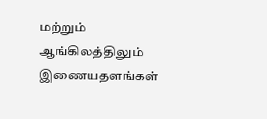மற்றும் ஆங்கிலத்திலும் இணையதளங்கள்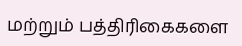மற்றும் பத்திரிகைகளை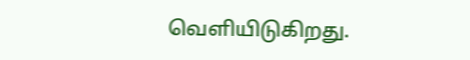வெளியிடுகிறது.